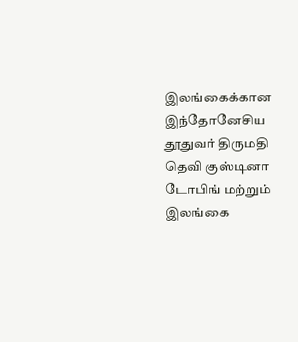இலங்கைக்கான இந்தோனேசிய தூதுவர் திருமதி தெவி குஸ்டினா டோபிங் மற்றும் இலங்கை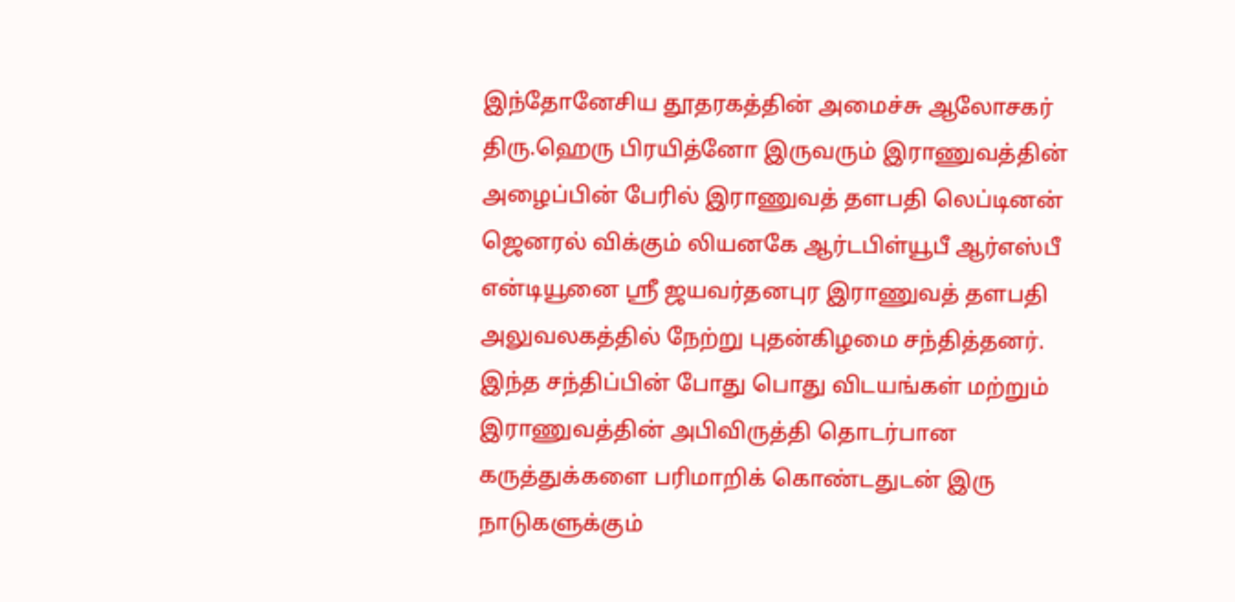இந்தோனேசிய தூதரகத்தின் அமைச்சு ஆலோசகர் திரு.ஹெரு பிரயித்னோ இருவரும் இராணுவத்தின் அழைப்பின் பேரில் இராணுவத் தளபதி லெப்டினன் ஜெனரல் விக்கும் லியனகே ஆர்டபிள்யூபீ ஆர்எஸ்பீ என்டியூனை ஸ்ரீ ஜயவர்தனபுர இராணுவத் தளபதி அலுவலகத்தில் நேற்று புதன்கிழமை சந்தித்தனர்.
இந்த சந்திப்பின் போது பொது விடயங்கள் மற்றும் இராணுவத்தின் அபிவிருத்தி தொடர்பான கருத்துக்களை பரிமாறிக் கொண்டதுடன் இரு நாடுகளுக்கும்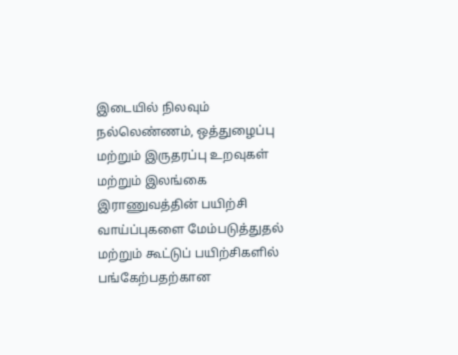இடையில் நிலவும் நல்லெண்ணம், ஒத்துழைப்பு மற்றும் இருதரப்பு உறவுகள் மற்றும் இலங்கை இராணுவத்தின் பயிற்சி வாய்ப்புகளை மேம்படுத்துதல் மற்றும் கூட்டுப் பயிற்சிகளில் பங்கேற்பதற்கான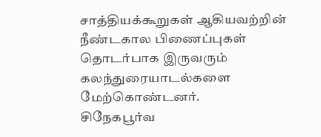சாத்தியக்கூறுகள் ஆகியவற்றின் நீண்டகால பிணைப்புகள் தொடர்பாக இருவரும் கலந்துரையாடல்களை மேற்கொண்டனர்.
சிநேகபூர்வ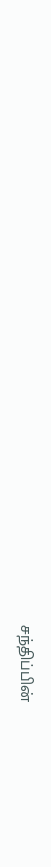சந்திப்பின்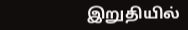இறுதியில்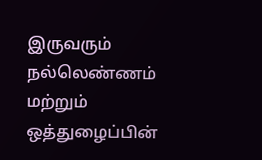இருவரும் நல்லெண்ணம் மற்றும் ஒத்துழைப்பின்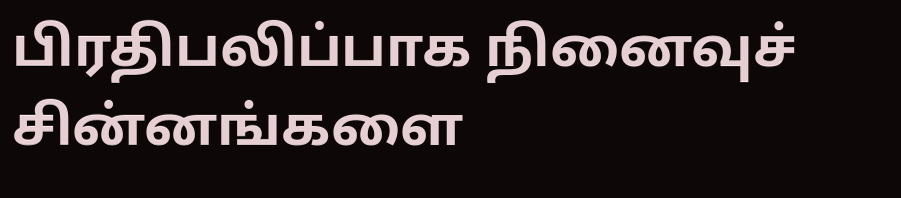பிரதிபலிப்பாக நினைவுச் சின்னங்களை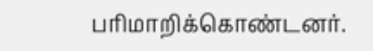பரிமாறிக்கொண்டனர்.